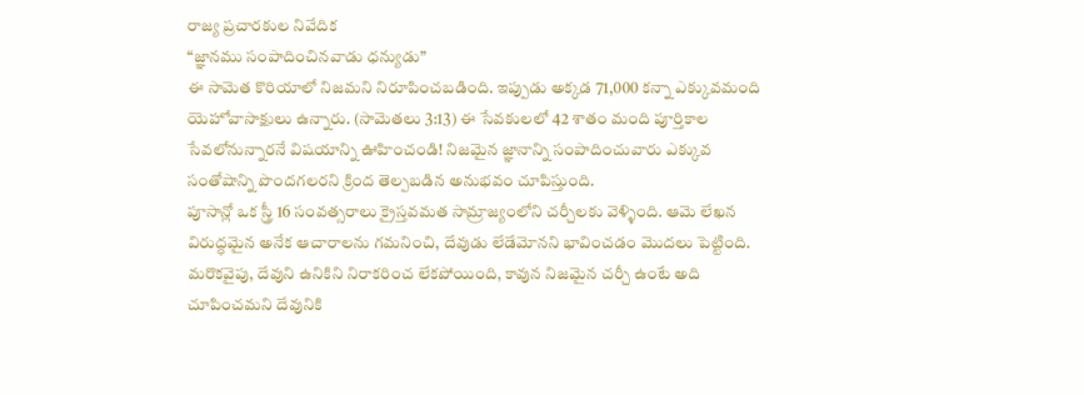రాజ్య ప్రచారకుల నివేదిక
“జ్ఞానము సంపాదించినవాడు ధన్యుడు”
ఈ సామెత కొరియాలో నిజమని నిరూపించబడింది. ఇప్పుడు అక్కడ 71,000 కన్నా ఎక్కువమంది యెహోవాసాక్షులు ఉన్నారు. (సామెతలు 3:13) ఈ సేవకులలో 42 శాతం మంది పూర్తికాల సేవలోనున్నారనే విషయాన్ని ఊహించండి! నిజమైన జ్ఞానాన్ని సంపాదించువారు ఎక్కువ సంతోషాన్ని పొందగలరని క్రింద తెల్పబడిన అనుభవం చూపిస్తుంది.
పూసాన్లో ఒక స్త్రీ 16 సంవత్సరాలు క్రైస్తవమత సామ్రాజ్యంలోని చర్చీలకు వెళ్ళింది. ఆమె లేఖన విరుద్ధమైన అనేక ఆచారాలను గమనించి, దేవుడు లేడేమోనని భావించడం మొదలు పెట్టింది. మరొకవైపు, దేవుని ఉనికిని నిరాకరించ లేకపోయింది, కావున నిజమైన చర్చీ ఉంటే అది చూపించమని దేవునికి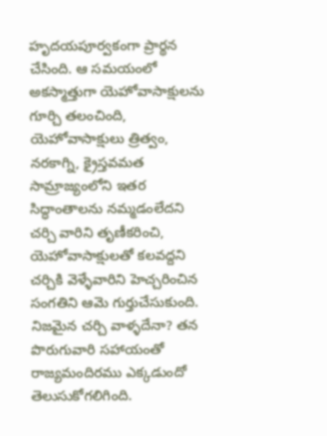హృదయపూర్వకంగా ప్రార్థన చేసింది. ఆ సమయంలో అకస్మాత్తుగా యెహోవాసాక్షులను గూర్చి తలంచింది, యెహోవాసాక్షులు త్రిత్వం, నరకాగ్ని, క్రైస్తవమత సామ్రాజ్యంలోని ఇతర సిద్ధాంతాలను నమ్మడంలేదని చర్చి వారిని తృణీకరించి, యెహోవాసాక్షులతో కలవద్దని చర్చికి వెళ్ళేవారిని హెచ్చరించిన సంగతిని ఆమె గుర్తుచేసుకుంది. నిజమైన చర్చి వాళ్ళదేనా? తన పొరుగువారి సహాయంతో రాజ్యమందిరము ఎక్కడుందో తెలుసుకోగలిగింది.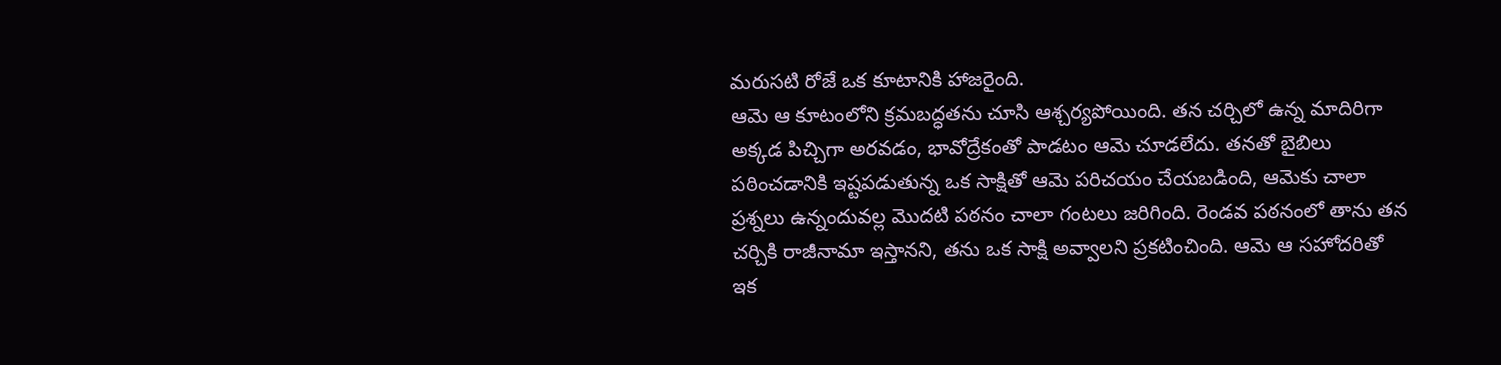మరుసటి రోజే ఒక కూటానికి హాజరైంది.
ఆమె ఆ కూటంలోని క్రమబద్ధతను చూసి ఆశ్చర్యపోయింది. తన చర్చిలో ఉన్న మాదిరిగా అక్కడ పిచ్చిగా అరవడం, భావోద్రేకంతో పాడటం ఆమె చూడలేదు. తనతో బైబిలు పఠించడానికి ఇష్టపడుతున్న ఒక సాక్షితో ఆమె పరిచయం చేయబడింది, ఆమెకు చాలా ప్రశ్నలు ఉన్నందువల్ల మొదటి పఠనం చాలా గంటలు జరిగింది. రెండవ పఠనంలో తాను తన చర్చికి రాజీనామా ఇస్తానని, తను ఒక సాక్షి అవ్వాలని ప్రకటించింది. ఆమె ఆ సహోదరితో ఇక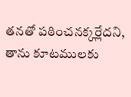తనతో పఠించనక్కర్లేదని, తాను కూటములకు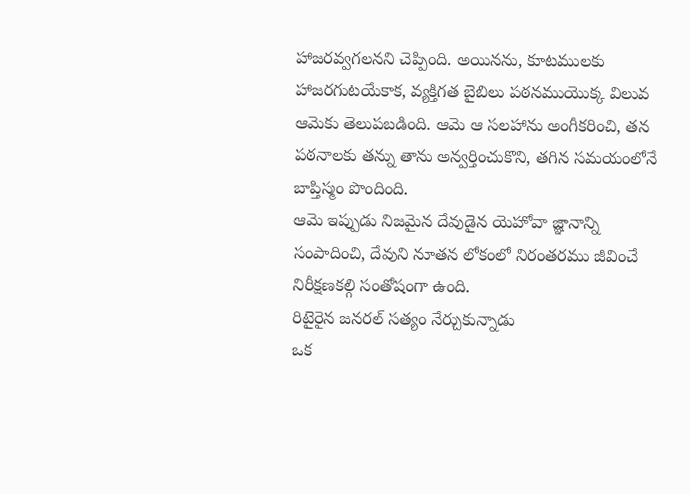హాజరవ్వగలనని చెప్పింది. అయినను, కూటములకు హాజరగుటయేకాక, వ్యక్తిగత బైబిలు పఠనముయొక్క విలువ ఆమెకు తెలుపబడింది. ఆమె ఆ సలహాను అంగీకరించి, తన పఠనాలకు తన్ను తాను అన్వర్తించుకొని, తగిన సమయంలోనే బాప్తిస్మం పొందింది.
ఆమె ఇప్పుడు నిజమైన దేవుడైన యెహోవా జ్ఞానాన్ని సంపాదించి, దేవుని నూతన లోకంలో నిరంతరము జీవించే నిరీక్షణకల్గి సంతోషంగా ఉంది.
రిటైరైన జనరల్ సత్యం నేర్చుకున్నాడు
ఒక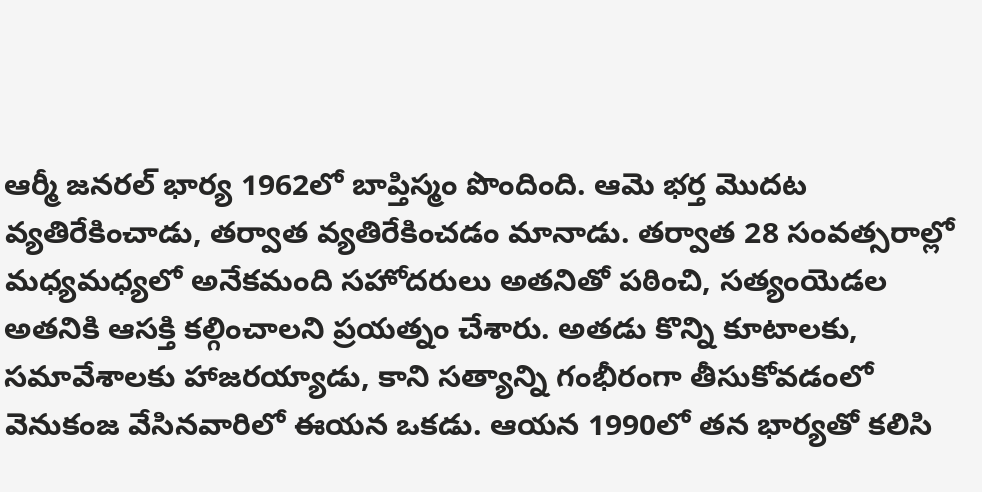ఆర్మీ జనరల్ భార్య 1962లో బాప్తిస్మం పొందింది. ఆమె భర్త మొదట వ్యతిరేకించాడు, తర్వాత వ్యతిరేకించడం మానాడు. తర్వాత 28 సంవత్సరాల్లో మధ్యమధ్యలో అనేకమంది సహోదరులు అతనితో పఠించి, సత్యంయెడల అతనికి ఆసక్తి కల్గించాలని ప్రయత్నం చేశారు. అతడు కొన్ని కూటాలకు, సమావేశాలకు హాజరయ్యాడు, కాని సత్యాన్ని గంభీరంగా తీసుకోవడంలో వెనుకంజ వేసినవారిలో ఈయన ఒకడు. ఆయన 1990లో తన భార్యతో కలిసి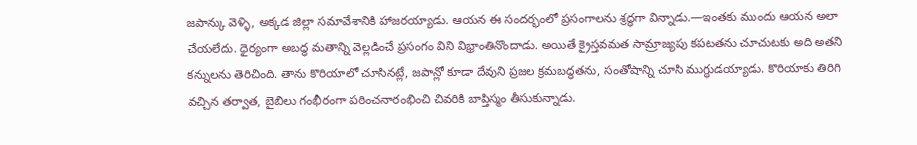జపాన్కు వెళ్ళి, అక్కడ జిల్లా సమావేశానికి హాజరయ్యాడు. ఆయన ఈ సందర్భంలో ప్రసంగాలను శ్రద్ధగా విన్నాడు.—ఇంతకు ముందు ఆయన అలా చేయలేదు. ధైర్యంగా అబద్ధ మతాన్ని వెల్లడించే ప్రసంగం విని విభ్రాంతినొందాడు. అయితే క్రైస్తవమత సామ్రాజ్యపు కపటతను చూచుటకు అది అతని కన్నులను తెరిచింది. తాను కొరియాలో చూసినట్లే, జపాన్లో కూడా దేవుని ప్రజల క్రమబద్ధతను, సంతోషాన్ని చూసి ముగ్ధుడయ్యాడు. కొరియాకు తిరిగి వచ్చిన తర్వాత, బైబిలు గంభీరంగా పఠించనారంభించి చివరికి బాప్తిస్మం తీసుకున్నాడు.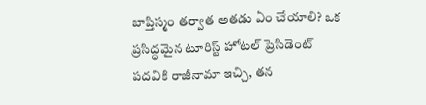బాప్తిస్మం తర్వాత అతడు ఏం చేయాలి? ఒక ప్రసిద్ధమైన టూరిస్ట్ హోటల్ ప్రెసిడెంట్ పదవికి రాజీనామా ఇచ్చి, తన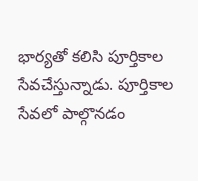భార్యతో కలిసి పూర్తికాల సేవచేస్తున్నాడు. పూర్తికాల సేవలో పాల్గొనడం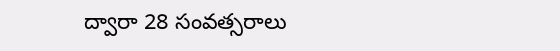ద్వారా 28 సంవత్సరాలు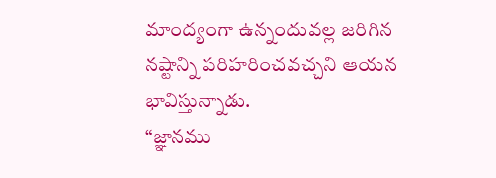మాంద్యంగా ఉన్నందువల్ల జరిగిన నష్టాన్ని పరిహరించవచ్చని ఆయన భావిస్తున్నాడు.
“జ్ఞానము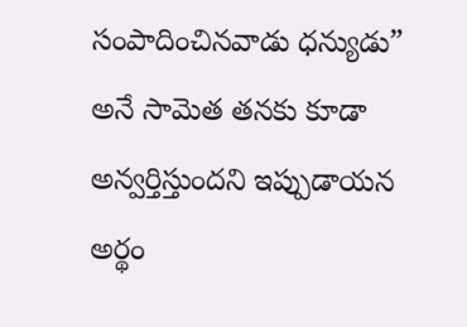సంపాదించినవాడు ధన్యుడు” అనే సామెత తనకు కూడా అన్వర్తిస్తుందని ఇప్పుడాయన అర్థం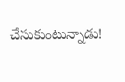చేసుకుంటున్నాడు!